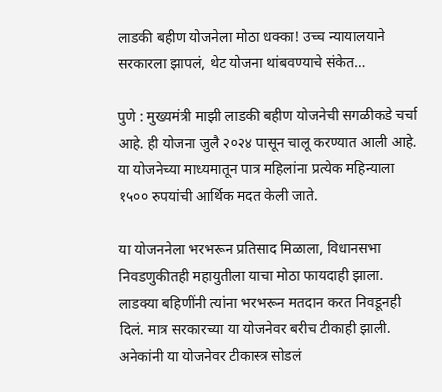लाडकी बहीण योजनेला मोठा धक्का! उच्च न्यायालयाने सरकारला झापलं, थेट योजना थांबवण्याचे संकेत…

पुणे : मुख्यमंत्री माझी लाडकी बहीण योजनेची सगळीकडे चर्चा आहे. ही योजना जुलै २०२४ पासून चालू करण्यात आली आहे. या योजनेच्या माध्यमातून पात्र महिलांना प्रत्येक महिन्याला १५०० रुपयांची आर्थिक मदत केली जाते.

या योजननेला भरभरून प्रतिसाद मिळाला, विधानसभा निवडणुकीतही महायुतीला याचा मोठा फायदाही झाला. लाडक्या बहिणींनी त्यांना भरभरून मतदान करत निवडूनही दिलं. मात्र सरकारच्या या योजनेवर बरीच टीकाही झाली. अनेकांनी या योजनेवर टीकास्त्र सोडलं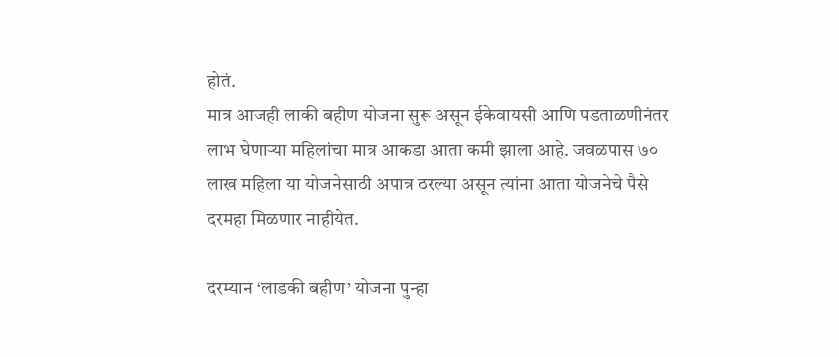होतं.
मात्र आजही लाकी बहीण योजना सुरू असून ईकेवायसी आणि पडताळणीनंतर लाभ घेणाऱ्या महिलांचा मात्र आकडा आता कमी झाला आहे. जवळपास ७० लाख महिला या योजनेसाठी अपात्र ठरल्या असून त्यांना आता योजनेचे पैसे दरमहा मिळणार नाहीयेत.

दरम्यान ‘लाडकी बहीण’ योजना पुन्हा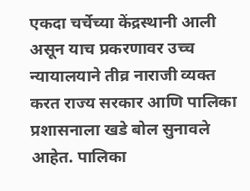एकदा चर्चेच्या केंद्रस्थानी आली असून याच प्रकरणावर उच्च न्यायालयाने तीव्र नाराजी व्यक्त करत राज्य सरकार आणि पालिका प्रशासनाला खडे बोल सुनावले आहेत. पालिका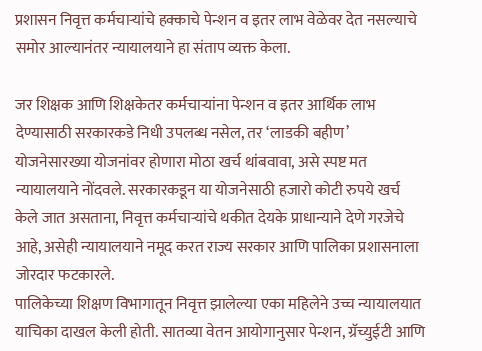प्रशासन निवृत्त कर्मचाऱ्यांचे हक्काचे पेन्शन व इतर लाभ वेळेवर देत नसल्याचे समोर आल्यानंतर न्यायालयाने हा संताप व्यक्त केला.

जर शिक्षक आणि शिक्षकेतर कर्मचाऱ्यांना पेन्शन व इतर आर्थिक लाभ देण्यासाठी सरकारकडे निधी उपलब्ध नसेल, तर ‘लाडकी बहीण’ योजनेसारख्या योजनांवर होणारा मोठा खर्च थांबवावा, असे स्पष्ट मत न्यायालयाने नोंदवले. सरकारकडून या योजनेसाठी हजारो कोटी रुपये खर्च केले जात असताना, निवृत्त कर्मचाऱ्यांचे थकीत देयके प्राधान्याने देणे गरजेचे आहे, असेही न्यायालयाने नमूद करत राज्य सरकार आणि पालिका प्रशासनाला जोरदार फटकारले.
पालिकेच्या शिक्षण विभागातून निवृत्त झालेल्या एका महिलेने उच्च न्यायालयात याचिका दाखल केली होती. सातव्या वेतन आयोगानुसार पेन्शन, ग्रॅच्युईटी आणि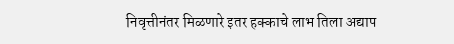निवृत्तीनंतर मिळणारे इतर हक्काचे लाभ तिला अद्याप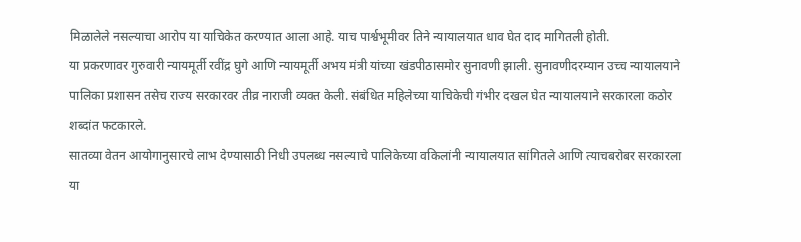मिळालेले नसल्याचा आरोप या याचिकेत करण्यात आला आहे. याच पार्श्वभूमीवर तिने न्यायालयात धाव घेत दाद मागितली होती.
या प्रकरणावर गुरुवारी न्यायमूर्ती रवींद्र घुगे आणि न्यायमूर्ती अभय मंत्री यांच्या खंडपीठासमोर सुनावणी झाली. सुनावणीदरम्यान उच्च न्यायालयाने पालिका प्रशासन तसेच राज्य सरकारवर तीव्र नाराजी व्यक्त केली. संबंधित महिलेच्या याचिकेची गंभीर दखल घेत न्यायालयाने सरकारला कठोर शब्दांत फटकारले.
सातव्या वेतन आयोगानुसारचे लाभ देण्यासाठी निधी उपलब्ध नसल्याचे पालिकेच्या वकिलांनी न्यायालयात सांगितले आणि त्याचबरोबर सरकारला या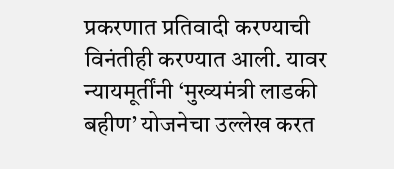प्रकरणात प्रतिवादी करण्याची विनंतीही करण्यात आली. यावर न्यायमूर्तींनी ‘मुख्यमंत्री लाडकी बहीण’ योजनेचा उल्लेख करत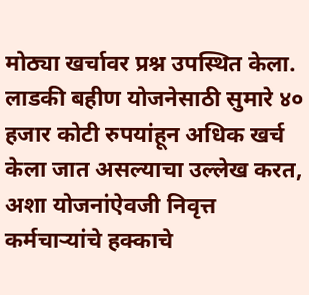मोठ्या खर्चावर प्रश्न उपस्थित केला.
लाडकी बहीण योजनेसाठी सुमारे ४० हजार कोटी रुपयांहून अधिक खर्च केला जात असल्याचा उल्लेख करत, अशा योजनांऐवजी निवृत्त कर्मचाऱ्यांचे हक्काचे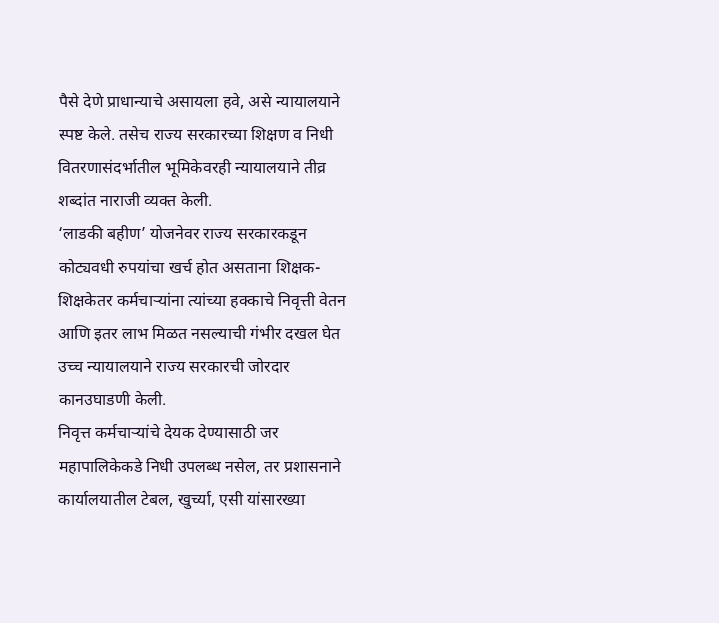पैसे देणे प्राधान्याचे असायला हवे, असे न्यायालयाने स्पष्ट केले. तसेच राज्य सरकारच्या शिक्षण व निधी वितरणासंदर्भातील भूमिकेवरही न्यायालयाने तीव्र शब्दांत नाराजी व्यक्त केली.
‘लाडकी बहीण’ योजनेवर राज्य सरकारकडून कोट्यवधी रुपयांचा खर्च होत असताना शिक्षक-शिक्षकेतर कर्मचाऱ्यांना त्यांच्या हक्काचे निवृत्ती वेतन आणि इतर लाभ मिळत नसल्याची गंभीर दखल घेत उच्च न्यायालयाने राज्य सरकारची जोरदार कानउघाडणी केली.
निवृत्त कर्मचाऱ्यांचे देयक देण्यासाठी जर महापालिकेकडे निधी उपलब्ध नसेल, तर प्रशासनाने कार्यालयातील टेबल, खुर्च्या, एसी यांसारख्या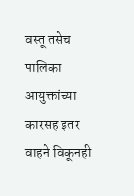वस्तू तसेच पालिका आयुक्तांच्या कारसह इतर वाहने विकूनही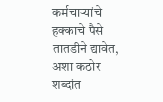कर्मचाऱ्यांचे हक्काचे पैसे तातडीने द्यावेत, अशा कठोर शब्दांत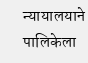न्यायालयाने पालिकेला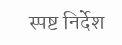स्पष्ट निर्देश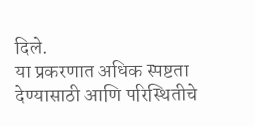दिले.
या प्रकरणात अधिक स्पष्टता देण्यासाठी आणि परिस्थितीचे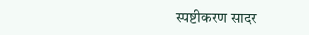स्पष्टीकरण सादर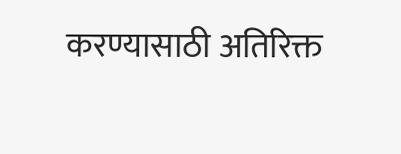करण्यासाठी अतिरिक्त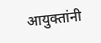आयुक्तांनी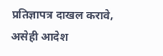प्रतिज्ञापत्र दाखल करावे, असेही आदेश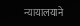न्यायालयाने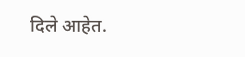दिले आहेत.